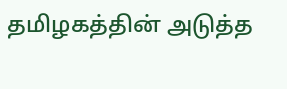தமிழகத்தின் அடுத்த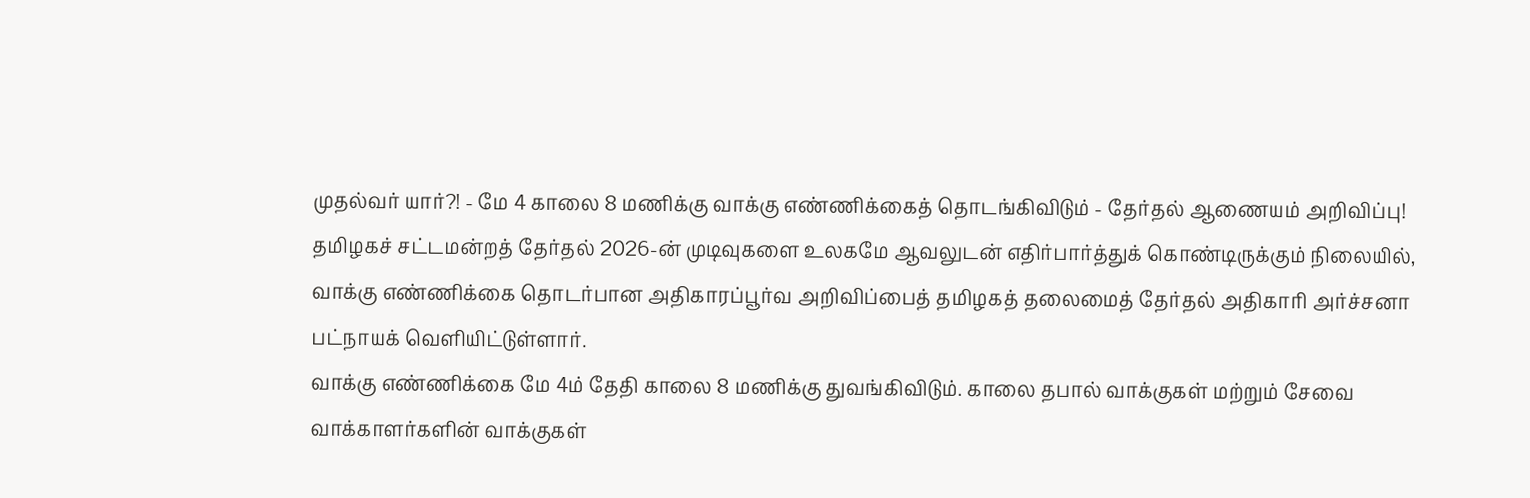முதல்வர் யார்?! - மே 4 காலை 8 மணிக்கு வாக்கு எண்ணிக்கைத் தொடங்கிவிடும் - தேர்தல் ஆணையம் அறிவிப்பு!
தமிழகச் சட்டமன்றத் தேர்தல் 2026-ன் முடிவுகளை உலகமே ஆவலுடன் எதிர்பார்த்துக் கொண்டிருக்கும் நிலையில், வாக்கு எண்ணிக்கை தொடர்பான அதிகாரப்பூர்வ அறிவிப்பைத் தமிழகத் தலைமைத் தேர்தல் அதிகாரி அர்ச்சனா பட்நாயக் வெளியிட்டுள்ளார்.
வாக்கு எண்ணிக்கை மே 4ம் தேதி காலை 8 மணிக்கு துவங்கிவிடும். காலை தபால் வாக்குகள் மற்றும் சேவை வாக்காளர்களின் வாக்குகள்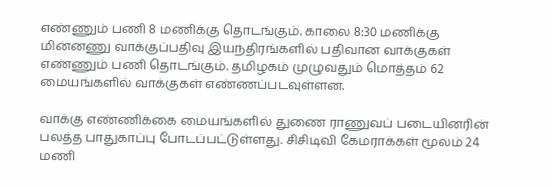எண்ணும் பணி 8 மணிக்கு தொடங்கும். காலை 8:30 மணிக்கு மின்னணு வாக்குப்பதிவு இயந்திரங்களில் பதிவான வாக்குகள் எண்ணும் பணி தொடங்கும். தமிழகம் முழுவதும் மொத்தம் 62 மையங்களில் வாக்குகள் எண்ணப்படவுள்ளன.

வாக்கு எண்ணிக்கை மையங்களில் துணை ராணுவப் படையினரின் பலத்த பாதுகாப்பு போடப்பட்டுள்ளது. சிசிடிவி கேமராக்கள் மூலம் 24 மணி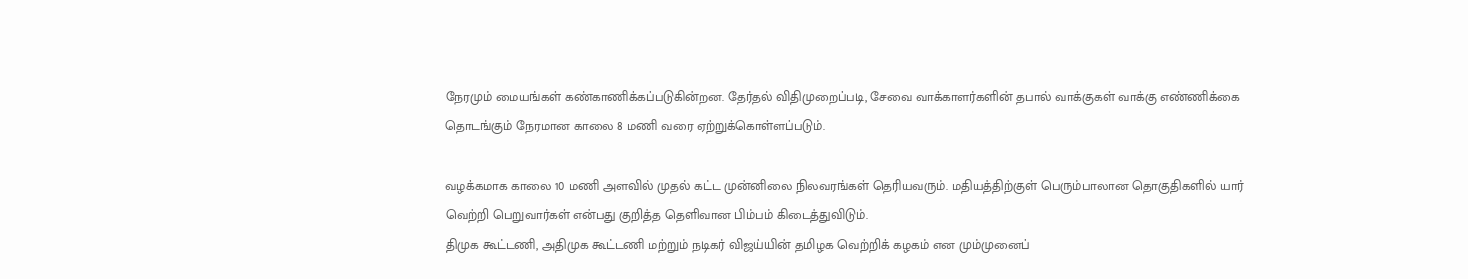நேரமும் மையங்கள் கண்காணிக்கப்படுகின்றன. தேர்தல் விதிமுறைப்படி, சேவை வாக்காளர்களின் தபால் வாக்குகள் வாக்கு எண்ணிக்கை தொடங்கும் நேரமான காலை 8 மணி வரை ஏற்றுக்கொள்ளப்படும்.

வழக்கமாக காலை 10 மணி அளவில் முதல் கட்ட முன்னிலை நிலவரங்கள் தெரியவரும். மதியத்திற்குள் பெரும்பாலான தொகுதிகளில் யார் வெற்றி பெறுவார்கள் என்பது குறித்த தெளிவான பிம்பம் கிடைத்துவிடும்.
திமுக கூட்டணி, அதிமுக கூட்டணி மற்றும் நடிகர் விஜய்யின் தமிழக வெற்றிக் கழகம் என மும்முனைப்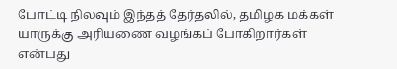போட்டி நிலவும் இந்தத் தேர்தலில், தமிழக மக்கள் யாருக்கு அரியணை வழங்கப் போகிறார்கள் என்பது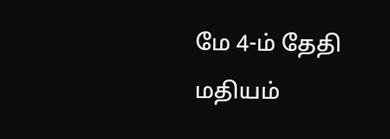மே 4-ம் தேதி மதியம்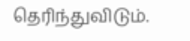தெரிந்துவிடும்.